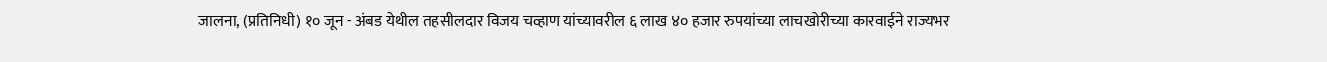जालना, (प्रतिनिधी) १० जून - अंबड येथील तहसीलदार विजय चव्हाण यांच्यावरील ६ लाख ४० हजार रुपयांच्या लाचखोरीच्या कारवाईने राज्यभर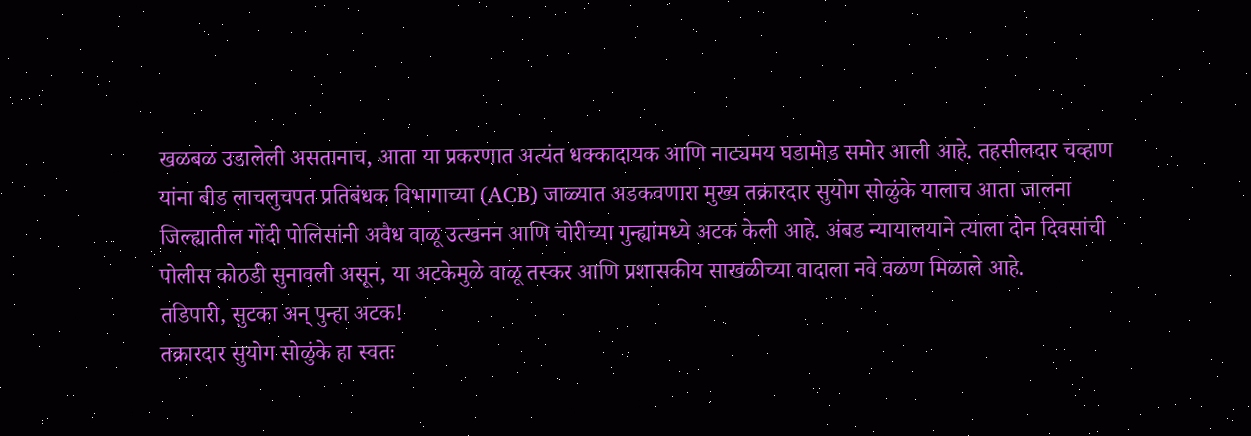खळबळ उडालेली असतानाच, आता या प्रकरणात अत्यंत धक्कादायक आणि नाट्यमय घडामोड समोर आली आहे. तहसीलदार चव्हाण यांना बीड लाचलुचपत प्रतिबंधक विभागाच्या (ACB) जाळ्यात अडकवणारा मुख्य तक्रारदार सुयोग सोळुंके यालाच आता जालना जिल्ह्यातील गोंदी पोलिसांनी अवैध वाळू उत्खनन आणि चोरीच्या गुन्ह्यांमध्ये अटक केली आहे. अंबड न्यायालयाने त्याला दोन दिवसांची पोलीस कोठडी सुनावली असून, या अटकेमुळे वाळू तस्कर आणि प्रशासकीय साखळीच्या वादाला नवे वळण मिळाले आहे.
तडिपारी, सुटका अन् पुन्हा अटक!
तक्रारदार सुयोग सोळुंके हा स्वतः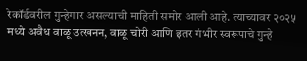रेकॉर्डवरील गुन्हेगार असल्याची माहिती समोर आली आहे. त्याच्यावर २०२५ मध्ये अवैध वाळू उत्खनन, वाळू चोरी आणि इतर गंभीर स्वरूपाचे गुन्हे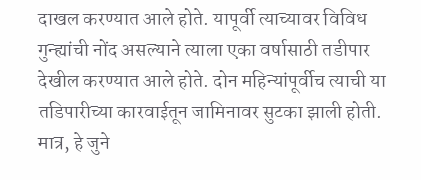दाखल करण्यात आले होते. यापूर्वी त्याच्यावर विविध गुन्ह्यांची नोंद असल्याने त्याला एका वर्षासाठी तडीपार देखील करण्यात आले होते. दोन महिन्यांपूर्वीच त्याची या तडिपारीच्या कारवाईतून जामिनावर सुटका झाली होती. मात्र, हे जुने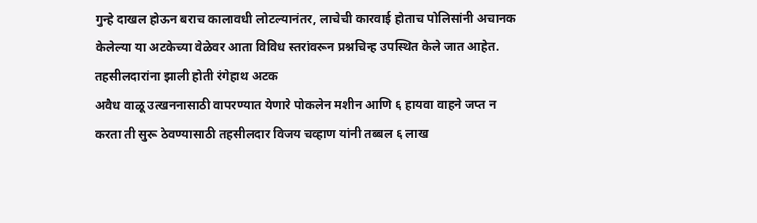गुन्हे दाखल होऊन बराच कालावधी लोटल्यानंतर, लाचेची कारवाई होताच पोलिसांनी अचानक केलेल्या या अटकेच्या वेळेवर आता विविध स्तरांवरून प्रश्नचिन्ह उपस्थित केले जात आहेत.
तहसीलदारांना झाली होती रंगेहाथ अटक
अवैध वाळू उत्खननासाठी वापरण्यात येणारे पोकलेन मशीन आणि ६ हायवा वाहने जप्त न करता ती सुरू ठेवण्यासाठी तहसीलदार विजय चव्हाण यांनी तब्बल ६ लाख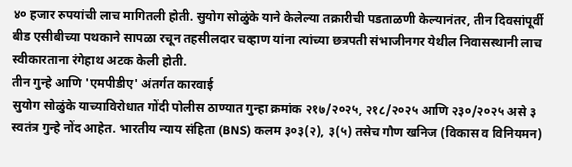४० हजार रुपयांची लाच मागितली होती. सुयोग सोळुंके याने केलेल्या तक्रारीची पडताळणी केल्यानंतर, तीन दिवसांपूर्वी बीड एसीबीच्या पथकाने सापळा रचून तहसीलदार चव्हाण यांना त्यांच्या छत्रपती संभाजीनगर येथील निवासस्थानी लाच स्वीकारताना रंगेहाथ अटक केली होती.
तीन गुन्हे आणि 'एमपीडीए' अंतर्गत कारवाई
सुयोग सोळुंके याच्याविरोधात गोंदी पोलीस ठाण्यात गुन्हा क्रमांक २१७/२०२५, २१८/२०२५ आणि २३०/२०२५ असे ३ स्वतंत्र गुन्हे नोंद आहेत. भारतीय न्याय संहिता (BNS) कलम ३०३(२), ३(५) तसेच गौण खनिज (विकास व विनियमन)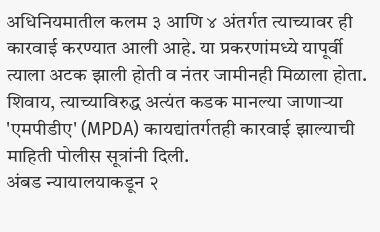अधिनियमातील कलम ३ आणि ४ अंतर्गत त्याच्यावर ही कारवाई करण्यात आली आहे. या प्रकरणांमध्ये यापूर्वी त्याला अटक झाली होती व नंतर जामीनही मिळाला होता. शिवाय, त्याच्याविरुद्ध अत्यंत कडक मानल्या जाणाऱ्या 'एमपीडीए' (MPDA) कायद्यांतर्गतही कारवाई झाल्याची माहिती पोलीस सूत्रांनी दिली.
अंबड न्यायालयाकडून २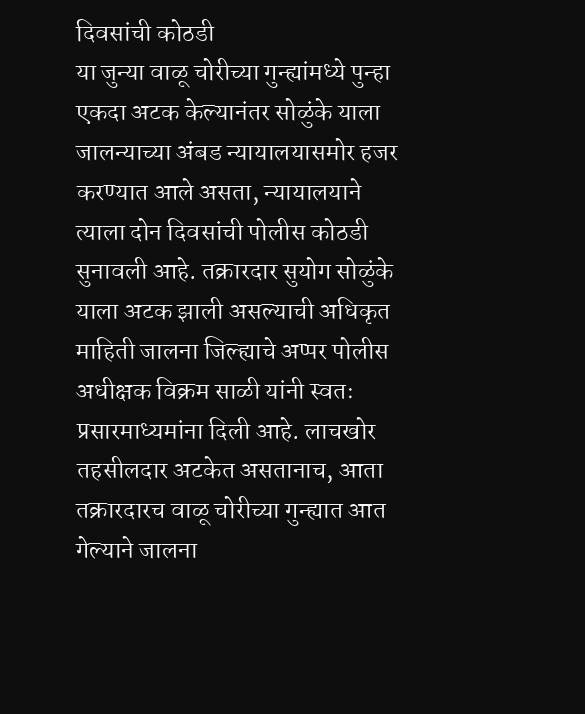दिवसांची कोठडी
या जुन्या वाळू चोरीच्या गुन्ह्यांमध्ये पुन्हा एकदा अटक केल्यानंतर सोळुंके याला जालन्याच्या अंबड न्यायालयासमोर हजर करण्यात आले असता, न्यायालयाने त्याला दोन दिवसांची पोलीस कोठडी सुनावली आहे. तक्रारदार सुयोग सोळुंके याला अटक झाली असल्याची अधिकृत माहिती जालना जिल्ह्याचे अप्पर पोलीस अधीक्षक विक्रम साळी यांनी स्वतः प्रसारमाध्यमांना दिली आहे. लाचखोर तहसीलदार अटकेत असतानाच, आता तक्रारदारच वाळू चोरीच्या गुन्ह्यात आत गेल्याने जालना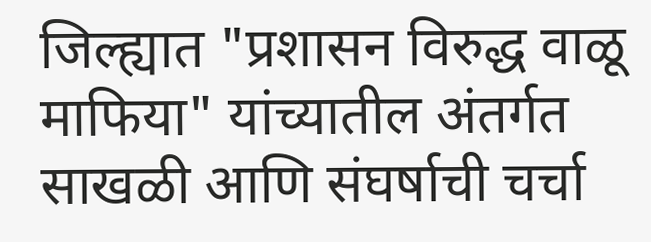जिल्ह्यात "प्रशासन विरुद्ध वाळू माफिया" यांच्यातील अंतर्गत साखळी आणि संघर्षाची चर्चा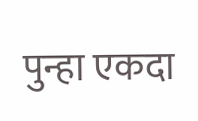पुन्हा एकदा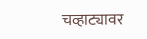चव्हाट्यावर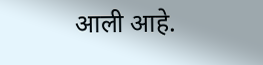आली आहे.